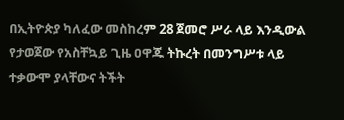በኢትዮጵያ ካለፈው መስከረም 28 ጀመሮ ሥራ ላይ እንዲውል የታወጀው የአስቸኳይ ጊዜ ዐዋጁ ትኩረት በመንግሥቱ ላይ ተቃውሞ ያላቸውና ትችት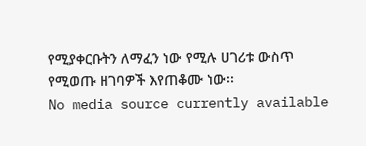የሚያቀርቡትን ለማፈን ነው የሚሉ ሀገሪቱ ውስጥ የሚወጡ ዘገባዎች እየጠቆሙ ነው፡፡
No media source currently available